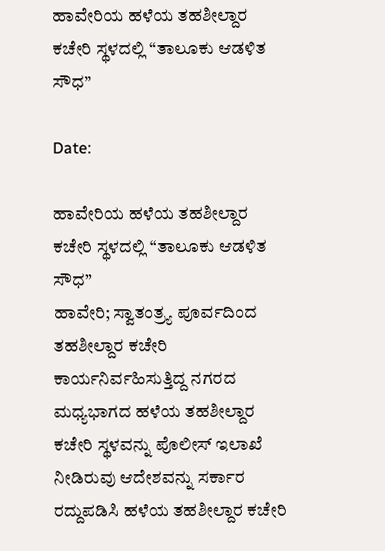ಹಾವೇರಿಯ ಹಳೆಯ ತಹಶೀಲ್ದಾರ ಕಚೇರಿ ಸ್ಥಳದಲ್ಲಿ “ತಾಲೂಕು ಆಡಳಿತ ಸೌಧ”

Date:

ಹಾವೇರಿಯ ಹಳೆಯ ತಹಶೀಲ್ದಾರ ಕಚೇರಿ ಸ್ಥಳದಲ್ಲಿ “ತಾಲೂಕು ಆಡಳಿತ ಸೌಧ”
ಹಾವೇರಿ; ಸ್ವಾತಂತ್ರ್ಯ ಪೂರ್ವದಿಂದ ತಹಶೀಲ್ದಾರ ಕಚೇರಿ ಕಾರ್ಯನಿರ್ವಹಿಸುತ್ತಿದ್ದ ನಗರದ ಮಧ್ಯಭಾಗದ ಹಳೆಯ ತಹಶೀಲ್ದಾರ ಕಚೇರಿ ಸ್ಥಳವನ್ನು ಪೊಲೀಸ್ ಇಲಾಖೆ ನೀಡಿರುವು ಆದೇಶವನ್ನು ಸರ್ಕಾರ ರದ್ದುಪಡಿಸಿ ಹಳೆಯ ತಹಶೀಲ್ದಾರ ಕಚೇರಿ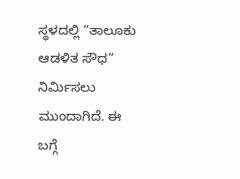ಸ್ಥಳದಲ್ಲಿ “ತಾಲೂಕು ಆಡಳಿತ ಸೌಧ” ನಿರ್ಮಿಸಲು ಮುಂದಾಗಿದೆ. ಈ ಬಗ್ಗೆ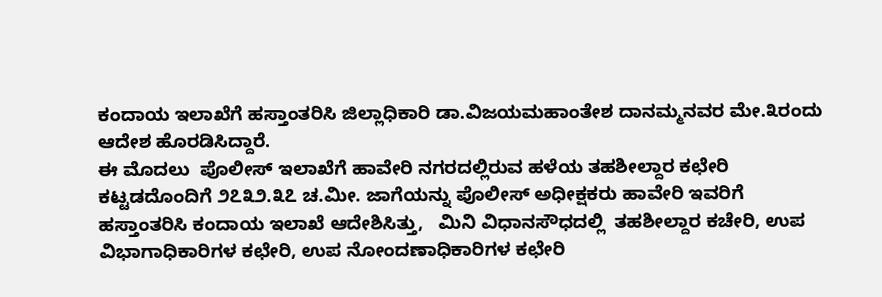ಕಂದಾಯ ಇಲಾಖೆಗೆ ಹಸ್ತಾಂತರಿಸಿ ಜಿಲ್ಲಾಧಿಕಾರಿ ಡಾ.ವಿಜಯಮಹಾಂತೇಶ ದಾನಮ್ಮನವರ ಮೇ.೩ರಂದು ಆದೇಶ ಹೊರಡಿಸಿದ್ದಾರೆ.
ಈ ಮೊದಲು  ಪೊಲೀಸ್ ಇಲಾಖೆಗೆ ಹಾವೇರಿ ನಗರದಲ್ಲಿರುವ ಹಳೆಯ ತಹಶೀಲ್ದಾರ ಕಛೇರಿ ಕಟ್ಟಡದೊಂದಿಗೆ ೨೭೩೨.೩೭ ಚ.ಮೀ. ಜಾಗೆಯನ್ನು ಪೊಲೀಸ್ ಅಧೀಕ್ಷಕರು ಹಾವೇರಿ ಇವರಿಗೆ ಹಸ್ತಾಂತರಿಸಿ ಕಂದಾಯ ಇಲಾಖೆ ಆದೇಶಿಸಿತ್ತು,   ಮಿನಿ ವಿಧಾನಸೌಧದಲ್ಲಿ  ತಹಶೀಲ್ದಾರ ಕಚೇರಿ, ಉಪ ವಿಭಾಗಾಧಿಕಾರಿಗಳ ಕಛೇರಿ, ಉಪ ನೋಂದಣಾಧಿಕಾರಿಗಳ ಕಛೇರಿ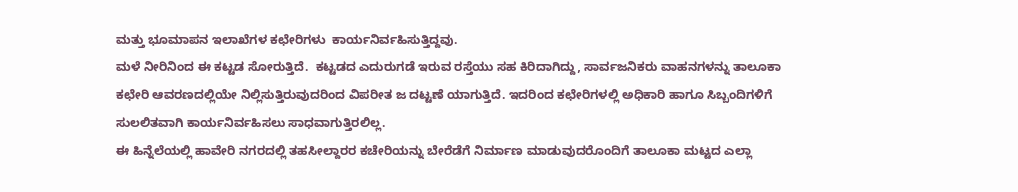ಮತ್ತು ಭೂಮಾಪನ ಇಲಾಖೆಗಳ ಕಛೇರಿಗಳು  ಕಾರ್ಯನಿರ್ವಹಿಸುತ್ತಿದ್ದವು.
ಮಳೆ ನೀರಿನಿಂದ ಈ ಕಟ್ಟಡ ಸೋರುತ್ತಿದೆ.  ಕಟ್ಟಡದ ಎದುರುಗಡೆ ಇರುವ ರಸ್ತೆಯು ಸಹ ಕಿರಿದಾಗಿದ್ದು, ಸಾರ್ವಜನಿಕರು ವಾಹನಗಳನ್ನು ತಾಲೂಕಾ ಕಛೇರಿ ಆವರಣದಲ್ಲಿಯೇ ನಿಲ್ಲಿಸುತ್ತಿರುವುದರಿಂದ ವಿಪರೀತ ಜ ದಟ್ಟಣೆ ಯಾಗುತ್ತಿದೆ. ಇದರಿಂದ ಕಛೇರಿಗಳಲ್ಲಿ ಅಧಿಕಾರಿ ಹಾಗೂ ಸಿಬ್ಬಂದಿಗಳಿಗೆ ಸುಲಲಿತವಾಗಿ ಕಾರ್ಯನಿರ್ವಹಿಸಲು ಸಾಧವಾಗುತ್ತಿರಲಿಲ್ಲ.
ಈ ಹಿನ್ನೆಲೆಯಲ್ಲಿ ಹಾವೇರಿ ನಗರದಲ್ಲಿ ತಹಸೀಲ್ದಾರರ ಕಚೇರಿಯನ್ನು ಬೇರೆಡೆಗೆ ನಿರ್ಮಾಣ ಮಾಡುವುದರೊಂದಿಗೆ ತಾಲೂಕಾ ಮಟ್ಟದ ಎಲ್ಲಾ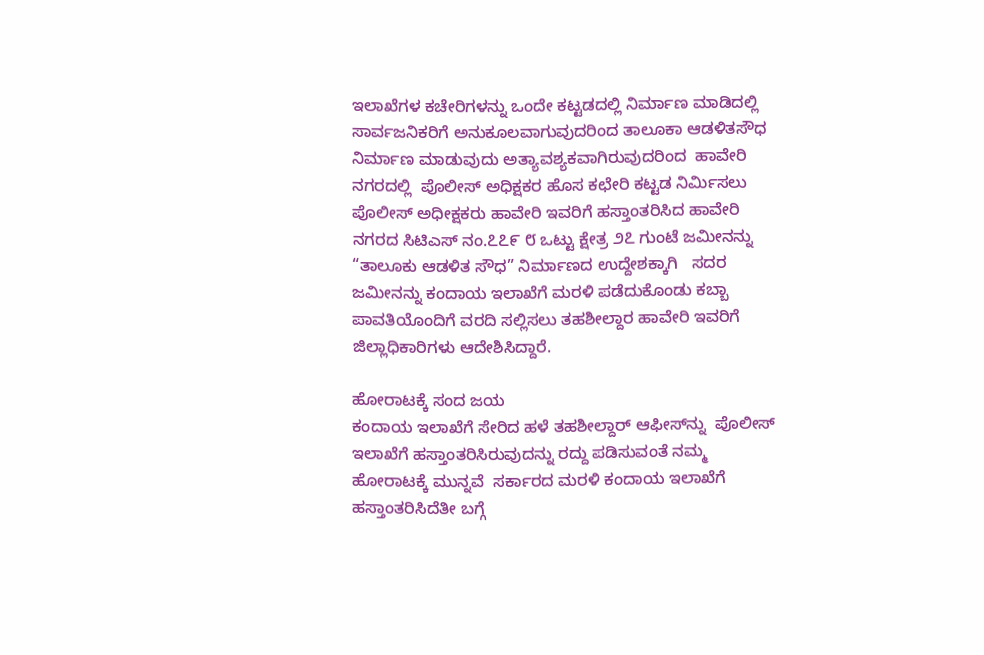ಇಲಾಖೆಗಳ ಕಚೇರಿಗಳನ್ನು ಒಂದೇ ಕಟ್ಟಡದಲ್ಲಿ ನಿರ್ಮಾಣ ಮಾಡಿದಲ್ಲಿ ಸಾರ್ವಜನಿಕರಿಗೆ ಅನುಕೂಲವಾಗುವುದರಿಂದ ತಾಲೂಕಾ ಆಡಳಿತಸೌಧ ನಿರ್ಮಾಣ ಮಾಡುವುದು ಅತ್ಯಾವಶ್ಯಕವಾಗಿರುವುದರಿಂದ  ಹಾವೇರಿ ನಗರದಲ್ಲಿ  ಪೊಲೀಸ್ ಅಧಿಕ್ಷಕರ ಹೊಸ ಕಛೇರಿ ಕಟ್ಟಡ ನಿರ್ಮಿಸಲು ಪೊಲೀಸ್ ಅಧೀಕ್ಷಕರು ಹಾವೇರಿ ಇವರಿಗೆ ಹಸ್ತಾಂತರಿಸಿದ ಹಾವೇರಿ ನಗರದ ಸಿಟಿಎಸ್ ನಂ.೭೭೯ ೮ ಒಟ್ಟು ಕ್ಷೇತ್ರ ೨೭ ಗುಂಟೆ ಜಮೀನನ್ನು “ತಾಲೂಕು ಆಡಳಿತ ಸೌಧ” ನಿರ್ಮಾಣದ ಉದ್ದೇಶಕ್ಕಾಗಿ   ಸದರ ಜಮೀನನ್ನು ಕಂದಾಯ ಇಲಾಖೆಗೆ ಮರಳಿ ಪಡೆದುಕೊಂಡು ಕಬ್ಬಾ ಪಾವತಿಯೊಂದಿಗೆ ವರದಿ ಸಲ್ಲಿಸಲು ತಹಶೀಲ್ದಾರ ಹಾವೇರಿ ಇವರಿಗೆ ಜಿಲ್ಲಾಧಿಕಾರಿಗಳು ಆದೇಶಿಸಿದ್ದಾರೆ.

ಹೋರಾಟಕ್ಕೆ ಸಂದ ಜಯ
ಕಂದಾಯ ಇಲಾಖೆಗೆ ಸೇರಿದ ಹಳೆ ತಹಶೀಲ್ದಾರ್ ಆಫೀಸ್‌ನ್ನು  ಪೊಲೀಸ್ ಇಲಾಖೆಗೆ ಹಸ್ತಾಂತರಿಸಿರುವುದನ್ನು ರದ್ದು ಪಡಿಸುವಂತೆ ನಮ್ಮ ಹೋರಾಟಕ್ಕೆ ಮುನ್ನವೆ  ಸರ್ಕಾರದ ಮರಳಿ ಕಂದಾಯ ಇಲಾಖೆಗೆ ಹಸ್ತಾಂತರಿಸಿದೆತೀ ಬಗ್ಗೆ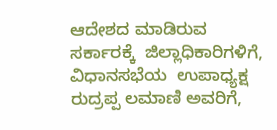ಆದೇಶದ ಮಾಡಿರುವ ಸರ್ಕಾರಕ್ಕೆ  ಜಿಲ್ಲಾಧಿಕಾರಿಗಳಿಗೆ, ವಿಧಾನಸಭೆಯ  ಉಪಾಧ್ಯಕ್ಷ  ರುದ್ರಪ್ಪ ಲಮಾಣಿ ಅವರಿಗೆ,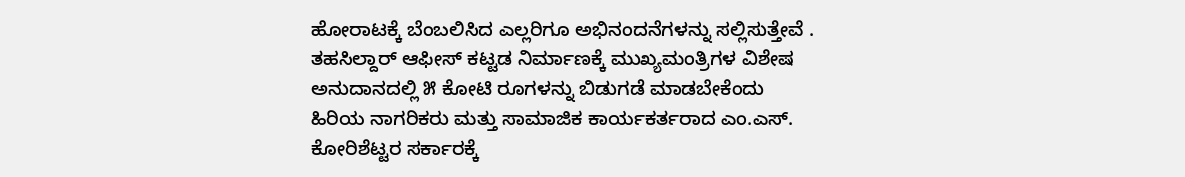ಹೋರಾಟಕ್ಕೆ ಬೆಂಬಲಿಸಿದ ಎಲ್ಲರಿಗೂ ಅಭಿನಂದನೆಗಳನ್ನು ಸಲ್ಲಿಸುತ್ತೇವೆ .  ತಹಸಿಲ್ದಾರ್ ಆಫೀಸ್ ಕಟ್ಟಡ ನಿರ್ಮಾಣಕ್ಕೆ ಮುಖ್ಯಮಂತ್ರಿಗಳ ವಿಶೇಷ ಅನುದಾನದಲ್ಲಿ ೫ ಕೋಟಿ ರೂಗಳನ್ನು ಬಿಡುಗಡೆ ಮಾಡಬೇಕೆಂದು ಹಿರಿಯ ನಾಗರಿಕರು ಮತ್ತು ಸಾಮಾಜಿಕ ಕಾರ್ಯಕರ್ತರಾದ ಎಂ.ಎಸ್. ಕೋರಿಶೆಟ್ಟರ ಸರ್ಕಾರಕ್ಕೆ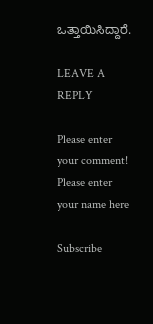ಒತ್ತಾಯಿಸಿದ್ದಾರೆ.

LEAVE A REPLY

Please enter your comment!
Please enter your name here

Subscribe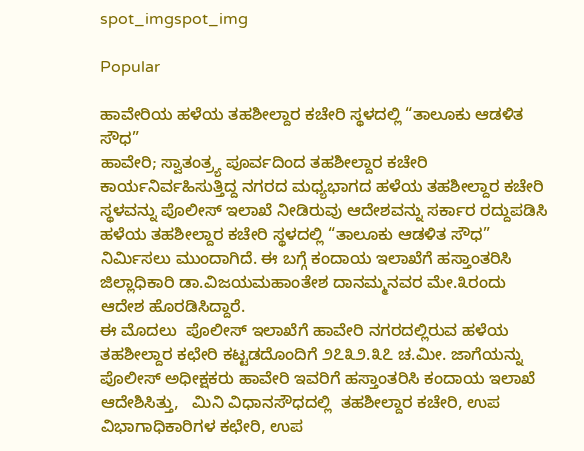spot_imgspot_img

Popular

ಹಾವೇರಿಯ ಹಳೆಯ ತಹಶೀಲ್ದಾರ ಕಚೇರಿ ಸ್ಥಳದಲ್ಲಿ “ತಾಲೂಕು ಆಡಳಿತ ಸೌಧ”
ಹಾವೇರಿ; ಸ್ವಾತಂತ್ರ್ಯ ಪೂರ್ವದಿಂದ ತಹಶೀಲ್ದಾರ ಕಚೇರಿ ಕಾರ್ಯನಿರ್ವಹಿಸುತ್ತಿದ್ದ ನಗರದ ಮಧ್ಯಭಾಗದ ಹಳೆಯ ತಹಶೀಲ್ದಾರ ಕಚೇರಿ ಸ್ಥಳವನ್ನು ಪೊಲೀಸ್ ಇಲಾಖೆ ನೀಡಿರುವು ಆದೇಶವನ್ನು ಸರ್ಕಾರ ರದ್ದುಪಡಿಸಿ ಹಳೆಯ ತಹಶೀಲ್ದಾರ ಕಚೇರಿ ಸ್ಥಳದಲ್ಲಿ “ತಾಲೂಕು ಆಡಳಿತ ಸೌಧ” ನಿರ್ಮಿಸಲು ಮುಂದಾಗಿದೆ. ಈ ಬಗ್ಗೆ ಕಂದಾಯ ಇಲಾಖೆಗೆ ಹಸ್ತಾಂತರಿಸಿ ಜಿಲ್ಲಾಧಿಕಾರಿ ಡಾ.ವಿಜಯಮಹಾಂತೇಶ ದಾನಮ್ಮನವರ ಮೇ.೩ರಂದು ಆದೇಶ ಹೊರಡಿಸಿದ್ದಾರೆ.
ಈ ಮೊದಲು  ಪೊಲೀಸ್ ಇಲಾಖೆಗೆ ಹಾವೇರಿ ನಗರದಲ್ಲಿರುವ ಹಳೆಯ ತಹಶೀಲ್ದಾರ ಕಛೇರಿ ಕಟ್ಟಡದೊಂದಿಗೆ ೨೭೩೨.೩೭ ಚ.ಮೀ. ಜಾಗೆಯನ್ನು ಪೊಲೀಸ್ ಅಧೀಕ್ಷಕರು ಹಾವೇರಿ ಇವರಿಗೆ ಹಸ್ತಾಂತರಿಸಿ ಕಂದಾಯ ಇಲಾಖೆ ಆದೇಶಿಸಿತ್ತು,   ಮಿನಿ ವಿಧಾನಸೌಧದಲ್ಲಿ  ತಹಶೀಲ್ದಾರ ಕಚೇರಿ, ಉಪ ವಿಭಾಗಾಧಿಕಾರಿಗಳ ಕಛೇರಿ, ಉಪ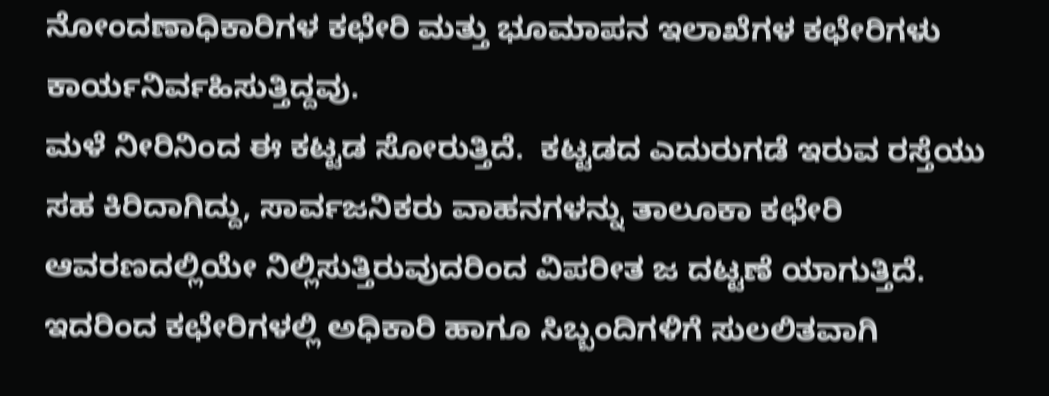ನೋಂದಣಾಧಿಕಾರಿಗಳ ಕಛೇರಿ ಮತ್ತು ಭೂಮಾಪನ ಇಲಾಖೆಗಳ ಕಛೇರಿಗಳು  ಕಾರ್ಯನಿರ್ವಹಿಸುತ್ತಿದ್ದವು.
ಮಳೆ ನೀರಿನಿಂದ ಈ ಕಟ್ಟಡ ಸೋರುತ್ತಿದೆ.  ಕಟ್ಟಡದ ಎದುರುಗಡೆ ಇರುವ ರಸ್ತೆಯು ಸಹ ಕಿರಿದಾಗಿದ್ದು, ಸಾರ್ವಜನಿಕರು ವಾಹನಗಳನ್ನು ತಾಲೂಕಾ ಕಛೇರಿ ಆವರಣದಲ್ಲಿಯೇ ನಿಲ್ಲಿಸುತ್ತಿರುವುದರಿಂದ ವಿಪರೀತ ಜ ದಟ್ಟಣೆ ಯಾಗುತ್ತಿದೆ. ಇದರಿಂದ ಕಛೇರಿಗಳಲ್ಲಿ ಅಧಿಕಾರಿ ಹಾಗೂ ಸಿಬ್ಬಂದಿಗಳಿಗೆ ಸುಲಲಿತವಾಗಿ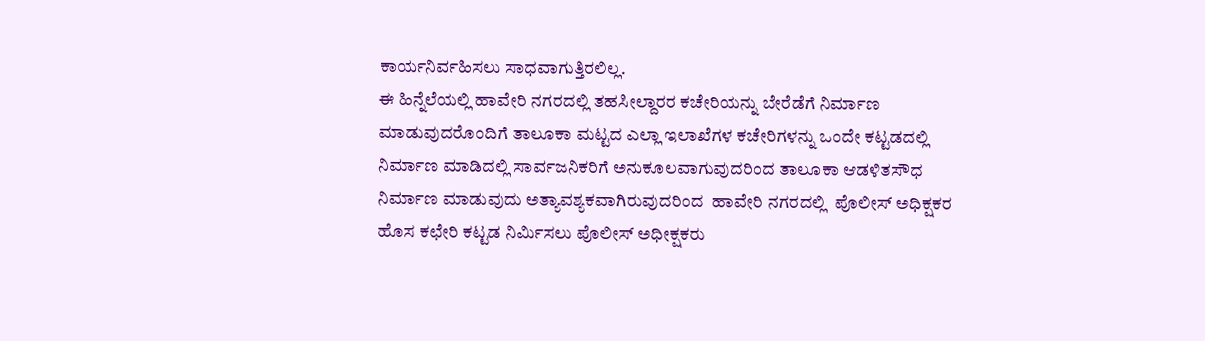ಕಾರ್ಯನಿರ್ವಹಿಸಲು ಸಾಧವಾಗುತ್ತಿರಲಿಲ್ಲ.
ಈ ಹಿನ್ನೆಲೆಯಲ್ಲಿ ಹಾವೇರಿ ನಗರದಲ್ಲಿ ತಹಸೀಲ್ದಾರರ ಕಚೇರಿಯನ್ನು ಬೇರೆಡೆಗೆ ನಿರ್ಮಾಣ ಮಾಡುವುದರೊಂದಿಗೆ ತಾಲೂಕಾ ಮಟ್ಟದ ಎಲ್ಲಾ ಇಲಾಖೆಗಳ ಕಚೇರಿಗಳನ್ನು ಒಂದೇ ಕಟ್ಟಡದಲ್ಲಿ ನಿರ್ಮಾಣ ಮಾಡಿದಲ್ಲಿ ಸಾರ್ವಜನಿಕರಿಗೆ ಅನುಕೂಲವಾಗುವುದರಿಂದ ತಾಲೂಕಾ ಆಡಳಿತಸೌಧ ನಿರ್ಮಾಣ ಮಾಡುವುದು ಅತ್ಯಾವಶ್ಯಕವಾಗಿರುವುದರಿಂದ  ಹಾವೇರಿ ನಗರದಲ್ಲಿ  ಪೊಲೀಸ್ ಅಧಿಕ್ಷಕರ ಹೊಸ ಕಛೇರಿ ಕಟ್ಟಡ ನಿರ್ಮಿಸಲು ಪೊಲೀಸ್ ಅಧೀಕ್ಷಕರು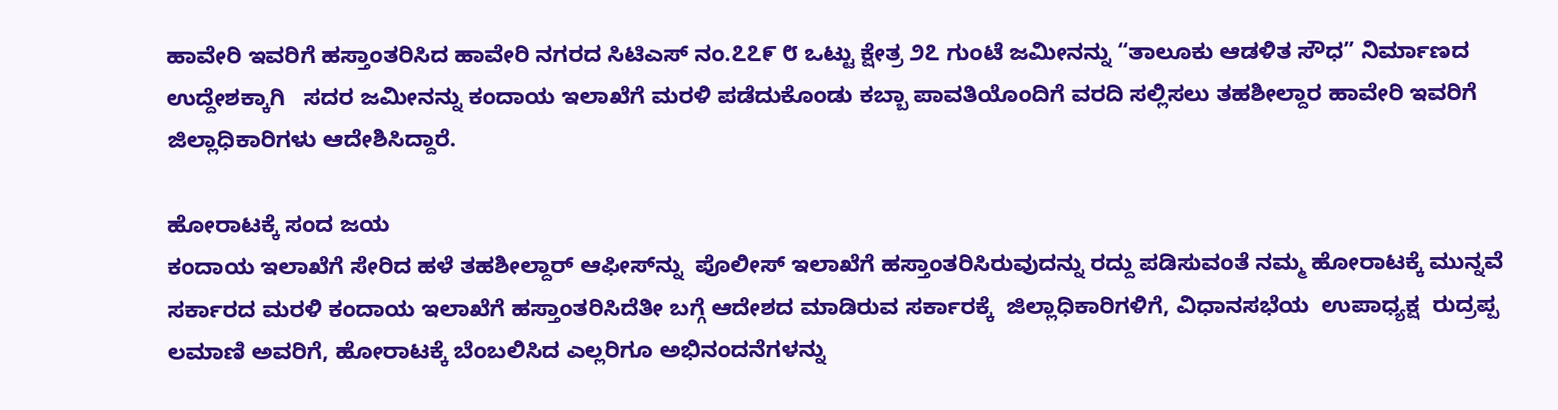ಹಾವೇರಿ ಇವರಿಗೆ ಹಸ್ತಾಂತರಿಸಿದ ಹಾವೇರಿ ನಗರದ ಸಿಟಿಎಸ್ ನಂ.೭೭೯ ೮ ಒಟ್ಟು ಕ್ಷೇತ್ರ ೨೭ ಗುಂಟೆ ಜಮೀನನ್ನು “ತಾಲೂಕು ಆಡಳಿತ ಸೌಧ” ನಿರ್ಮಾಣದ ಉದ್ದೇಶಕ್ಕಾಗಿ   ಸದರ ಜಮೀನನ್ನು ಕಂದಾಯ ಇಲಾಖೆಗೆ ಮರಳಿ ಪಡೆದುಕೊಂಡು ಕಬ್ಬಾ ಪಾವತಿಯೊಂದಿಗೆ ವರದಿ ಸಲ್ಲಿಸಲು ತಹಶೀಲ್ದಾರ ಹಾವೇರಿ ಇವರಿಗೆ ಜಿಲ್ಲಾಧಿಕಾರಿಗಳು ಆದೇಶಿಸಿದ್ದಾರೆ.

ಹೋರಾಟಕ್ಕೆ ಸಂದ ಜಯ
ಕಂದಾಯ ಇಲಾಖೆಗೆ ಸೇರಿದ ಹಳೆ ತಹಶೀಲ್ದಾರ್ ಆಫೀಸ್‌ನ್ನು  ಪೊಲೀಸ್ ಇಲಾಖೆಗೆ ಹಸ್ತಾಂತರಿಸಿರುವುದನ್ನು ರದ್ದು ಪಡಿಸುವಂತೆ ನಮ್ಮ ಹೋರಾಟಕ್ಕೆ ಮುನ್ನವೆ  ಸರ್ಕಾರದ ಮರಳಿ ಕಂದಾಯ ಇಲಾಖೆಗೆ ಹಸ್ತಾಂತರಿಸಿದೆತೀ ಬಗ್ಗೆ ಆದೇಶದ ಮಾಡಿರುವ ಸರ್ಕಾರಕ್ಕೆ  ಜಿಲ್ಲಾಧಿಕಾರಿಗಳಿಗೆ, ವಿಧಾನಸಭೆಯ  ಉಪಾಧ್ಯಕ್ಷ  ರುದ್ರಪ್ಪ ಲಮಾಣಿ ಅವರಿಗೆ, ಹೋರಾಟಕ್ಕೆ ಬೆಂಬಲಿಸಿದ ಎಲ್ಲರಿಗೂ ಅಭಿನಂದನೆಗಳನ್ನು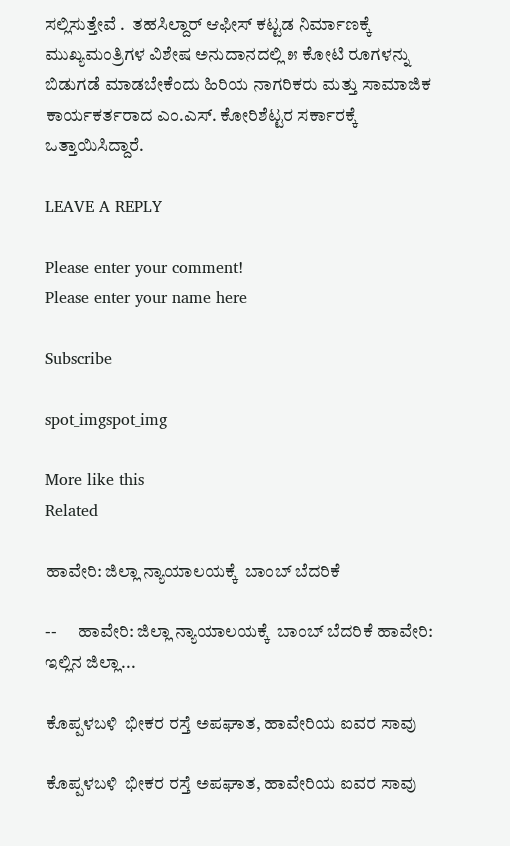ಸಲ್ಲಿಸುತ್ತೇವೆ .  ತಹಸಿಲ್ದಾರ್ ಆಫೀಸ್ ಕಟ್ಟಡ ನಿರ್ಮಾಣಕ್ಕೆ ಮುಖ್ಯಮಂತ್ರಿಗಳ ವಿಶೇಷ ಅನುದಾನದಲ್ಲಿ ೫ ಕೋಟಿ ರೂಗಳನ್ನು ಬಿಡುಗಡೆ ಮಾಡಬೇಕೆಂದು ಹಿರಿಯ ನಾಗರಿಕರು ಮತ್ತು ಸಾಮಾಜಿಕ ಕಾರ್ಯಕರ್ತರಾದ ಎಂ.ಎಸ್. ಕೋರಿಶೆಟ್ಟರ ಸರ್ಕಾರಕ್ಕೆ ಒತ್ತಾಯಿಸಿದ್ದಾರೆ.

LEAVE A REPLY

Please enter your comment!
Please enter your name here

Subscribe

spot_imgspot_img

More like this
Related

ಹಾವೇರಿ: ಜಿಲ್ಲಾ ನ್ಯಾಯಾಲಯಕ್ಕೆ  ಬಾಂಬ್ ಬೆದರಿಕೆ

--      ಹಾವೇರಿ: ಜಿಲ್ಲಾ ನ್ಯಾಯಾಲಯಕ್ಕೆ  ಬಾಂಬ್ ಬೆದರಿಕೆ ಹಾವೇರಿ: ಇಲ್ಲಿನ ಜಿಲ್ಲಾ...

ಕೊಪ್ಪಳಬಳಿ  ಭೀಕರ ರಸ್ತೆ ಅಪಘಾತ, ಹಾವೇರಿಯ ಐವರ ಸಾವು

ಕೊಪ್ಪಳಬಳಿ  ಭೀಕರ ರಸ್ತೆ ಅಪಘಾತ, ಹಾವೇರಿಯ ಐವರ ಸಾವು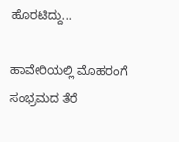ಹೊರಟಿದ್ದು...

ಹಾವೇರಿಯಲ್ಲಿ ಮೊಹರಂಗೆ ಸಂಭ್ರಮದ ತೆರೆ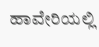ಹಾವೇರಿಯಲ್ಲಿ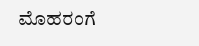ಮೊಹರಂಗೆ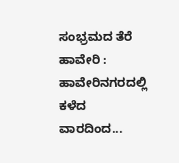ಸಂಭ್ರಮದ ತೆರೆ ಹಾವೇರಿ : ಹಾವೇರಿನಗರದಲ್ಲಿ ಕಳೆದ ವಾರದಿಂದ...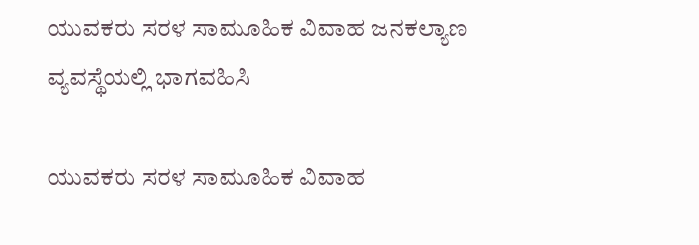ಯುವಕರು ಸರಳ ಸಾಮೂಹಿಕ ವಿವಾಹ ಜನಕಲ್ಯಾಣ ವ್ಯವಸ್ಥೆಯಲ್ಲಿ ಭಾಗವಹಿಸಿ

ಯುವಕರು ಸರಳ ಸಾಮೂಹಿಕ ವಿವಾಹ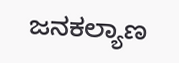ಜನಕಲ್ಯಾಣ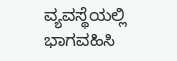ವ್ಯವಸ್ಥೆಯಲ್ಲಿ ಭಾಗವಹಿಸಿ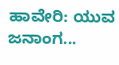ಹಾವೇರಿ: ಯುವ ಜನಾಂಗ...